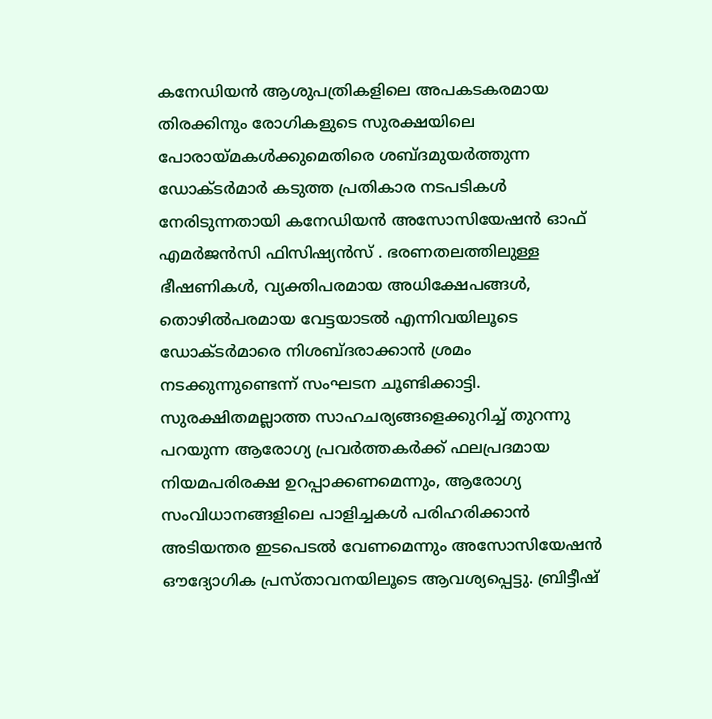കനേഡിയൻ ആശുപത്രികളിലെ അപകടകരമായ തിരക്കിനും രോഗികളുടെ സുരക്ഷയിലെ പോരായ്മകൾക്കുമെതിരെ ശബ്ദമുയർത്തുന്ന ഡോക്ടർമാർ കടുത്ത പ്രതികാര നടപടികൾ നേരിടുന്നതായി കനേഡിയൻ അസോസിയേഷൻ ഓഫ് എമർജൻസി ഫിസിഷ്യൻസ് . ഭരണതലത്തിലുള്ള ഭീഷണികൾ, വ്യക്തിപരമായ അധിക്ഷേപങ്ങൾ, തൊഴിൽപരമായ വേട്ടയാടൽ എന്നിവയിലൂടെ ഡോക്ടർമാരെ നിശബ്ദരാക്കാൻ ശ്രമം നടക്കുന്നുണ്ടെന്ന് സംഘടന ചൂണ്ടിക്കാട്ടി.
സുരക്ഷിതമല്ലാത്ത സാഹചര്യങ്ങളെക്കുറിച്ച് തുറന്നു പറയുന്ന ആരോഗ്യ പ്രവർത്തകർക്ക് ഫലപ്രദമായ നിയമപരിരക്ഷ ഉറപ്പാക്കണമെന്നും, ആരോഗ്യ സംവിധാനങ്ങളിലെ പാളിച്ചകൾ പരിഹരിക്കാൻ അടിയന്തര ഇടപെടൽ വേണമെന്നും അസോസിയേഷൻ ഔദ്യോഗിക പ്രസ്താവനയിലൂടെ ആവശ്യപ്പെട്ടു. ബ്രിട്ടീഷ്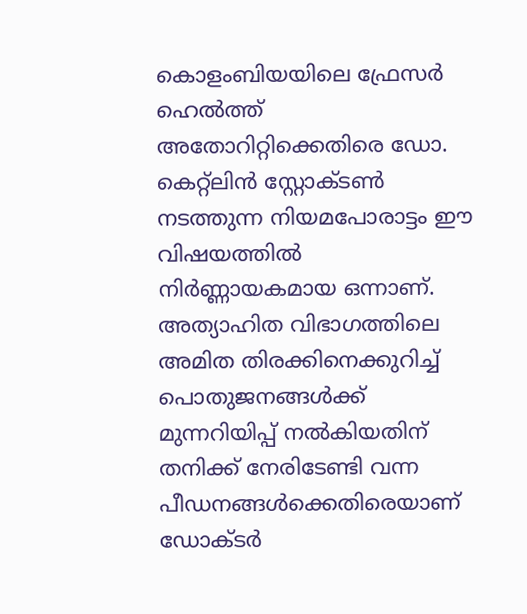കൊളംബിയയിലെ ഫ്രേസർ ഹെൽത്ത് അതോറിറ്റിക്കെതിരെ ഡോ. കെറ്റ്ലിൻ സ്റ്റോക്ടൺ നടത്തുന്ന നിയമപോരാട്ടം ഈ വിഷയത്തിൽ നിർണ്ണായകമായ ഒന്നാണ്. അത്യാഹിത വിഭാഗത്തിലെ അമിത തിരക്കിനെക്കുറിച്ച് പൊതുജനങ്ങൾക്ക് മുന്നറിയിപ്പ് നൽകിയതിന് തനിക്ക് നേരിടേണ്ടി വന്ന പീഡനങ്ങൾക്കെതിരെയാണ് ഡോക്ടർ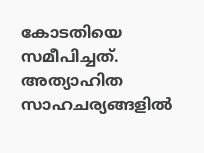കോടതിയെ സമീപിച്ചത്.
അത്യാഹിത സാഹചര്യങ്ങളിൽ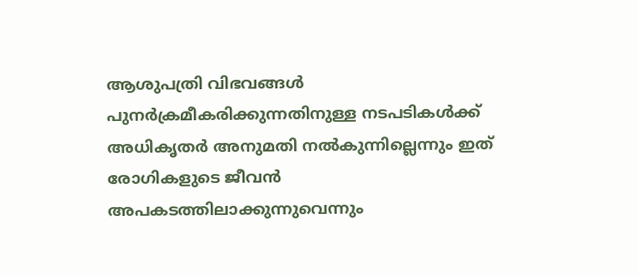ആശുപത്രി വിഭവങ്ങൾ പുനർക്രമീകരിക്കുന്നതിനുള്ള നടപടികൾക്ക് അധികൃതർ അനുമതി നൽകുന്നില്ലെന്നും ഇത് രോഗികളുടെ ജീവൻ അപകടത്തിലാക്കുന്നുവെന്നും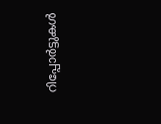റിപ്പോർട്ടുകൾ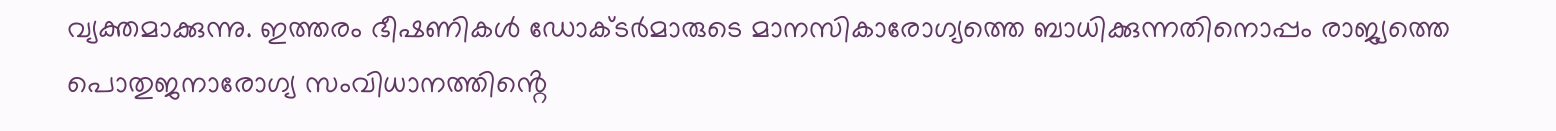വ്യക്തമാക്കുന്നു. ഇത്തരം ഭീഷണികൾ ഡോക്ടർമാരുടെ മാനസികാരോഗ്യത്തെ ബാധിക്കുന്നതിനൊപ്പം രാജ്യത്തെ പൊതുജനാരോഗ്യ സംവിധാനത്തിൻ്റെ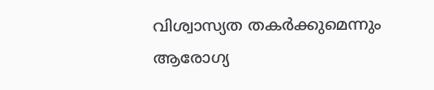വിശ്വാസ്യത തകർക്കുമെന്നും ആരോഗ്യ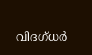വിദഗ്ധർ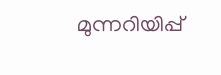മുന്നറിയിപ്പ്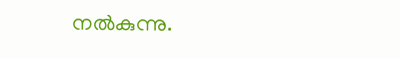നൽകുന്നു.